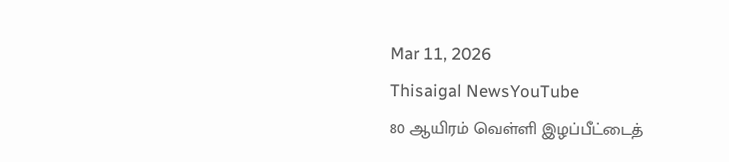Mar 11, 2026
Thisaigal NewsYouTube
80 ஆயிரம் வெள்ளி இழப்பீட்டைத்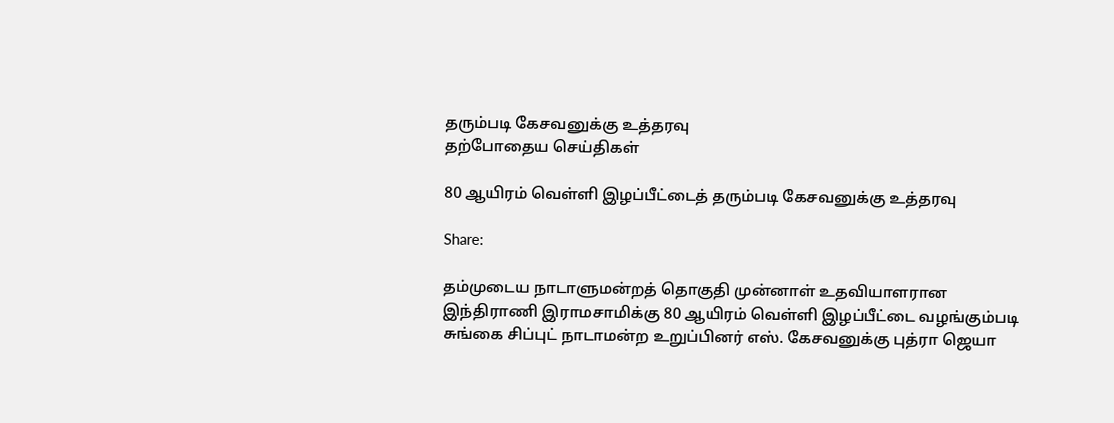தரும்படி கேசவனுக்கு உத்தரவு
தற்போதைய செய்திகள்

80 ஆயிரம் வெள்ளி இழப்பீட்டைத் தரும்படி கேசவனுக்கு உத்தரவு

Share:

தம்முடைய நாடாளுமன்றத் தொகுதி முன்னாள் உதவியாளரான இந்திராணி இராமசாமிக்கு 80 ஆயிரம் வெள்ளி இழப்பீட்டை வழங்கும்படி சுங்கை சிப்புட் நாடாமன்ற உறுப்பினர் எஸ். கேசவனுக்கு புத்ரா ஜெயா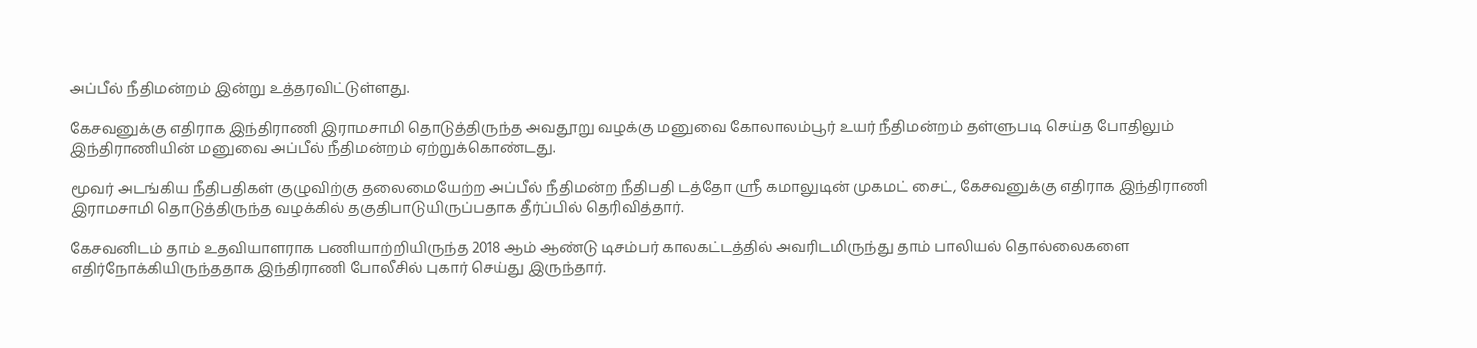அப்பீல் நீதிமன்றம் இன்று உத்தரவிட்டுள்ளது.

கேசவனுக்கு எதிராக இந்திராணி இராமசாமி தொடுத்திருந்த அவதூறு வழக்கு மனுவை கோலாலம்பூர் உயர் நீதிமன்றம் தள்ளுபடி செய்த போதிலும் இந்திராணியின் மனுவை அப்பீல் நீதிமன்றம் ஏற்றுக்கொண்டது.

மூவர் அடங்கிய நீதிபதிகள் குழுவிற்கு தலைமையேற்ற அப்பீல் நீதிமன்ற நீதிபதி டத்தோ ஶ்ரீ கமாலுடின் முகமட் சைட், கேசவனுக்கு எதிராக இந்திராணி இராமசாமி தொடுத்திருந்த வழக்கில் தகுதிபாடுயிருப்பதாக தீர்ப்பில் தெரிவித்தார்.

கேசவனிடம் தாம் உதவியாளராக பணியாற்றியிருந்த 2018 ஆம் ஆண்டு டிசம்பர் காலகட்டத்தில் அவரிடமிருந்து தாம் பாலியல் தொல்லைகளை எதிர்நோக்கியிருந்ததாக இந்திராணி போலீசில் புகார் செய்து இருந்தார்.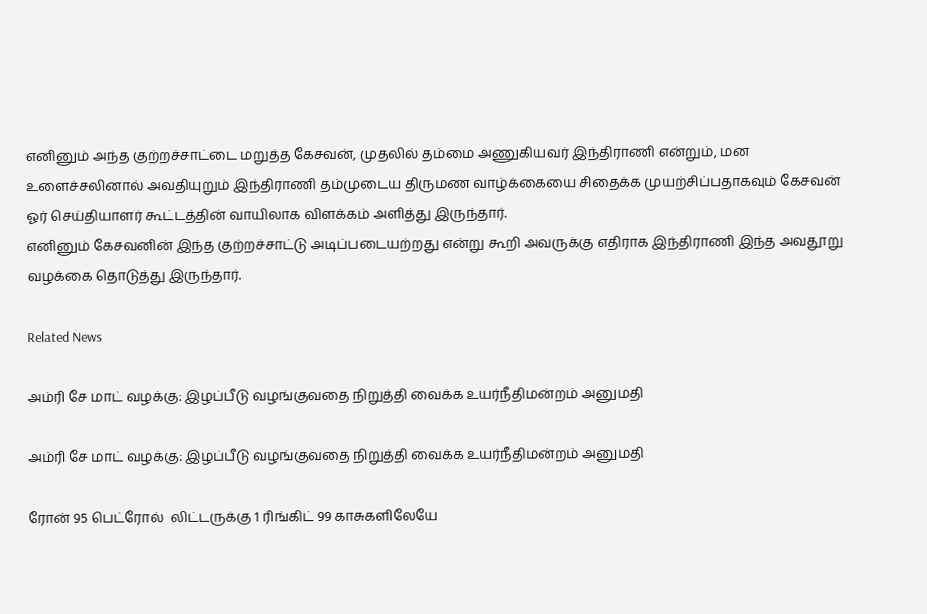எனினும் அந்த குற்றச்சாட்டை மறுத்த கேசவன், முதலில் தம்மை அணுகியவர் இந்திராணி என்றும், மன உளைச்சலினால் அவதியுறும் இந்திராணி தம்முடைய திருமண வாழ்க்கையை சிதைக்க முயற்சிப்பதாகவும் கேசவன் ஓர் செய்தியாளர் கூட்டத்தின் வாயிலாக விளக்கம் அளித்து இருந்தார்.
எனினும் கேசவனின் இந்த குற்றச்சாட்டு அடிப்படையற்றது என்று கூறி அவருக்கு எதிராக இந்திராணி இந்த அவதூறு வழக்கை தொடுத்து இருந்தார்.

Related News

அம்ரி சே மாட் வழக்கு: இழப்பீடு வழங்குவதை நிறுத்தி வைக்க உயர்நீதிமன்றம் அனுமதி

அம்ரி சே மாட் வழக்கு: இழப்பீடு வழங்குவதை நிறுத்தி வைக்க உயர்நீதிமன்றம் அனுமதி

ரோன் 95 பெட்ரோல்  லிட்டருக்கு 1 ரிங்கிட் 99 காசுகளிலேயே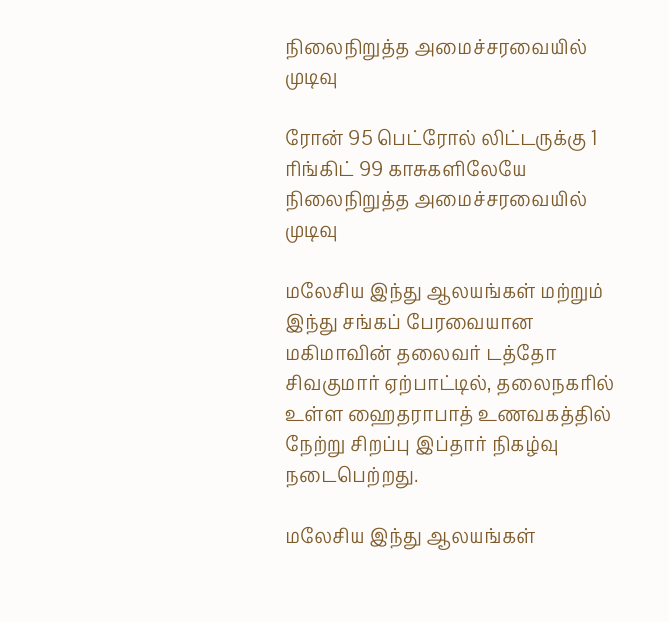நிலைநிறுத்த அமைச்சரவையில் முடிவு

ரோன் 95 பெட்ரோல் லிட்டருக்கு 1 ரிங்கிட் 99 காசுகளிலேயே நிலைநிறுத்த அமைச்சரவையில் முடிவு

மலேசிய இந்து ஆலயங்கள் மற்றும் இந்து சங்கப் பேரவையான மகிமாவின் தலைவர் டத்தோ சிவகுமார் ஏற்பாட்டில், தலைநகரில் உள்ள ஹைதராபாத் உணவகத்தில் நேற்று சிறப்பு இப்தார் நிகழ்வு நடைபெற்றது.

மலேசிய இந்து ஆலயங்கள்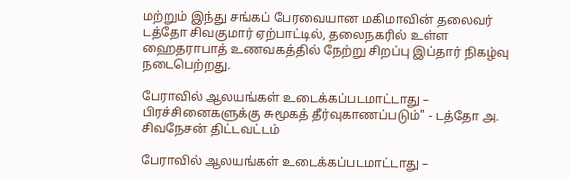மற்றும் இந்து சங்கப் பேரவையான மகிமாவின் தலைவர் டத்தோ சிவகுமார் ஏற்பாட்டில், தலைநகரில் உள்ள ஹைதராபாத் உணவகத்தில் நேற்று சிறப்பு இப்தார் நிகழ்வு நடைபெற்றது.

பேராவில் ஆலயங்கள் உடைக்கப்படமாட்டாது – பிரச்சினைகளுக்கு சுமூகத் தீர்வுகாணப்படும்" - டத்தோ அ. சிவநேசன் திட்டவட்டம்

பேராவில் ஆலயங்கள் உடைக்கப்படமாட்டாது –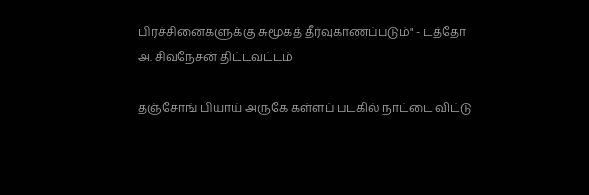பிரச்சினைகளுக்கு சுமூகத் தீர்வுகாணப்படும்" - டத்தோ அ. சிவநேசன் திட்டவட்டம்

தஞ்சோங் பியாய் அருகே கள்ளப் படகில் நாட்டை விட்டு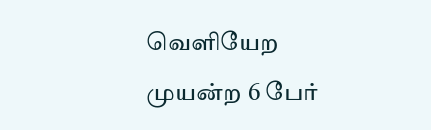வெளியேற முயன்ற 6 பேர்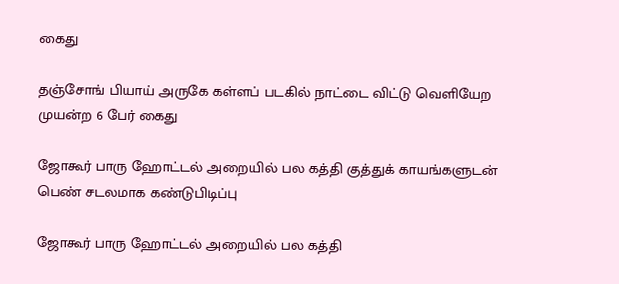கைது

தஞ்சோங் பியாய் அருகே கள்ளப் படகில் நாட்டை விட்டு வெளியேற முயன்ற 6 பேர் கைது

ஜோகூர் பாரு ஹோட்டல் அறையில் பல கத்தி குத்துக் காயங்களுடன் பெண் சடலமாக கண்டுபிடிப்பு

ஜோகூர் பாரு ஹோட்டல் அறையில் பல கத்தி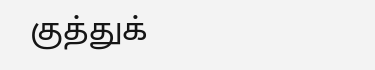குத்துக்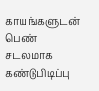காயங்களுடன் பெண் சடலமாக கண்டுபிடிப்பு